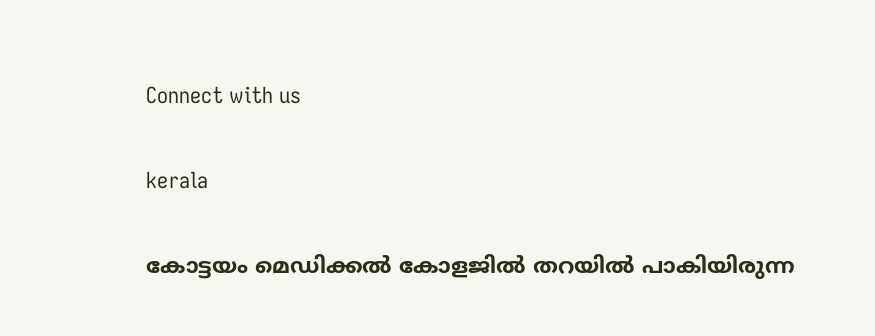Connect with us

kerala

കോട്ടയം മെഡിക്കല്‍ കോളജില്‍ തറയില്‍ പാകിയിരുന്ന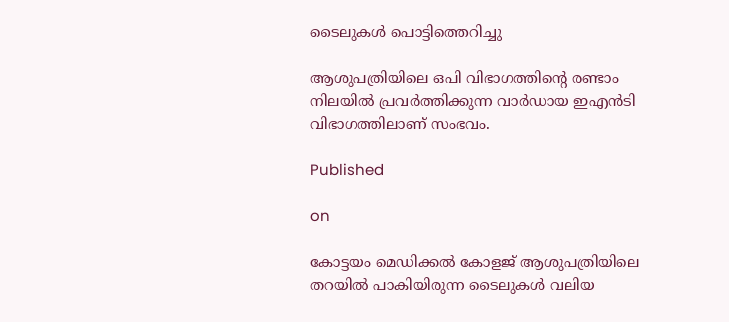ടൈലുകള്‍ പൊട്ടിത്തെറിച്ചു

ആശുപത്രിയിലെ ഒപി വിഭാഗത്തിന്റെ രണ്ടാം നിലയില്‍ പ്രവര്‍ത്തിക്കുന്ന വാര്‍ഡായ ഇഎന്‍ടി വിഭാഗത്തിലാണ് സംഭവം.

Published

on

കോട്ടയം മെഡിക്കല്‍ കോളജ് ആശുപത്രിയിലെ തറയില്‍ പാകിയിരുന്ന ടൈലുകള്‍ വലിയ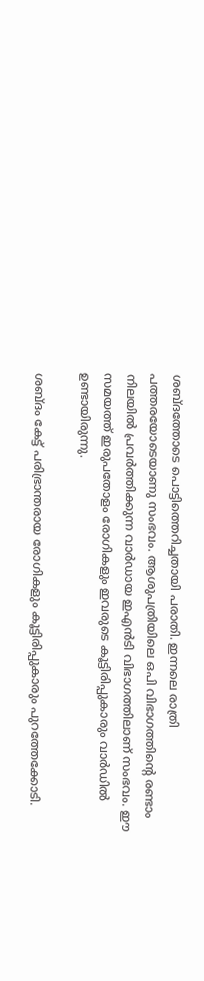ശബ്ദത്തോടെ പൊട്ടിത്തെറിച്ചതായി പരാതി. ഇന്നലെ രാത്രി പത്തരയോടെയാണു സംഭവം. ആശുപത്രിയിലെ ഒപി വിഭാഗത്തിന്റെ രണ്ടാം നിലയില്‍ പ്രവര്‍ത്തിക്കുന്ന വാര്‍ഡായ ഇഎന്‍ടി വിഭാഗത്തിലാണ് സംഭവം. ഈ സമയത്ത് ഇരുപതോളം രോഗികളും ഇവരുടെ കൂട്ടിരിപ്പുകാരും വാര്‍ഡില്‍ ഉണ്ടായിരുന്നു.

ശബ്ദം കേട്ട് പരിഭ്രാന്തരായ രോഗികളും കൂട്ടിരിപ്പുകാരും പുറത്തേക്കോടി.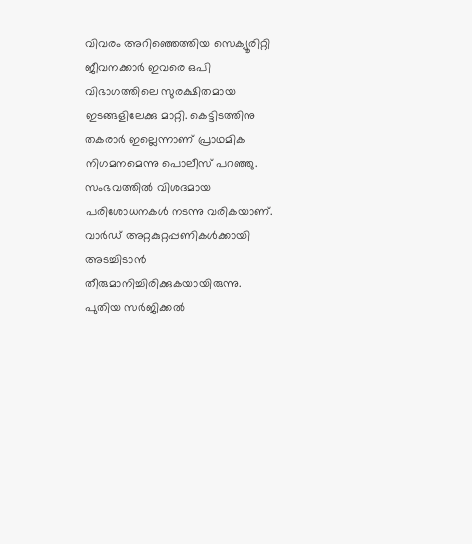വിവരം അറിഞ്ഞെത്തിയ സെക്യൂരിറ്റി ജീവനക്കാര്‍ ഇവരെ ഒപി വിഭാഗത്തിലെ സുരക്ഷിതമായ ഇടങ്ങളിലേക്കു മാറ്റി. കെട്ടിടത്തിനു തകരാര്‍ ഇല്ലെന്നാണ് പ്രാഥമിക നിഗമനമെന്നു പൊലീസ് പറഞ്ഞു. സംഭവത്തില്‍ വിശദമായ പരിശോധനകള്‍ നടന്നു വരികയാണ്. വാര്‍ഡ് അറ്റകുറ്റപ്പണികള്‍ക്കായി അടച്ചിടാന്‍ തീരുമാനിച്ചിരിക്കുകയായിരുന്നു. പുതിയ സര്‍ജിക്കല്‍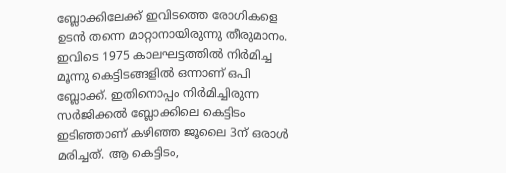ബ്ലോക്കിലേക്ക് ഇവിടത്തെ രോഗികളെ ഉടന്‍ തന്നെ മാറ്റാനായിരുന്നു തീരുമാനം. ഇവിടെ 1975 കാലഘട്ടത്തില്‍ നിര്‍മിച്ച മൂന്നു കെട്ടിടങ്ങളില്‍ ഒന്നാണ് ഒപി ബ്ലോക്ക്. ഇതിനൊപ്പം നിര്‍മിച്ചിരുന്ന സര്‍ജിക്കല്‍ ബ്ലോക്കിലെ കെട്ടിടം ഇടിഞ്ഞാണ് കഴിഞ്ഞ ജൂലൈ 3ന് ഒരാള്‍ മരിച്ചത്. ആ കെട്ടിടം,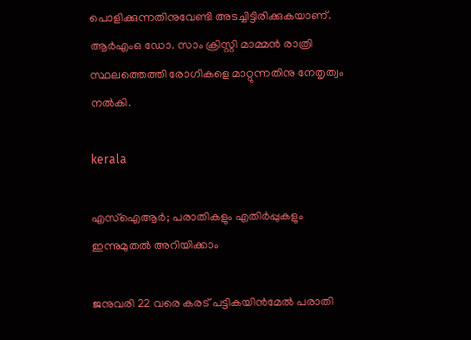പൊളിക്കുന്നതിനുവേണ്ടി അടച്ചിട്ടിരിക്കുകയാണ്. ആര്‍എംഒ ഡോ. സാം ക്രിസ്റ്റി മാമ്മന്‍ രാത്രി സ്ഥലത്തെത്തി രോഗികളെ മാറ്റുന്നതിനു നേതൃത്വം നല്‍കി.

kerala

എസ്‌ഐആര്‍; പരാതികളും എതിര്‍പ്പുകളും ഇന്നുമുതല്‍ അറിയിക്കാം

ജനുവരി 22 വരെ കരട് പട്ടികയിന്‍മേല്‍ പരാതി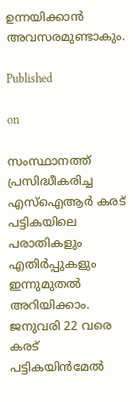ഉന്നയിക്കാന്‍ അവസരമുണ്ടാകും.

Published

on

സംസ്ഥാനത്ത് പ്രസിദ്ധീകരിച്ച എസ്‌ഐആര്‍ കരട് പട്ടികയിലെ പരാതികളും എതിര്‍പ്പുകളും ഇന്നുമുതല്‍ അറിയിക്കാം. ജനുവരി 22 വരെ കരട് പട്ടികയിന്‍മേല്‍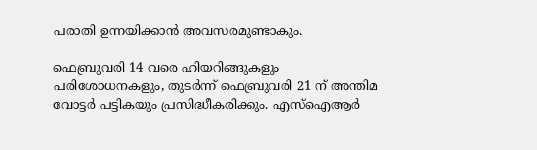പരാതി ഉന്നയിക്കാന്‍ അവസരമുണ്ടാകും.

ഫെബ്രുവരി 14 വരെ ഹിയറിങ്ങുകളും പരിശോധനകളും, തുടര്‍ന്ന് ഫെബ്രുവരി 21 ന് അന്തിമ വോട്ടര്‍ പട്ടികയും പ്രസിദ്ധീകരിക്കും. എസ്‌ഐആര്‍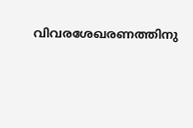വിവരശേഖരണത്തിനു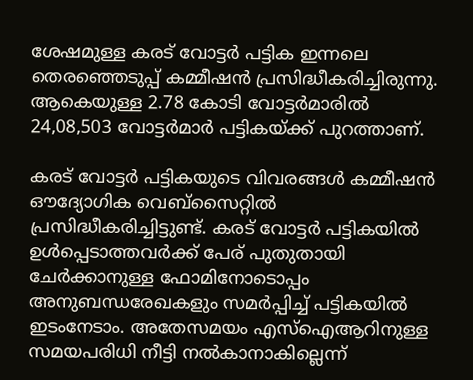ശേഷമുള്ള കരട് വോട്ടര്‍ പട്ടിക ഇന്നലെ തെരഞ്ഞെടുപ്പ് കമ്മീഷന്‍ പ്രസിദ്ധീകരിച്ചിരുന്നു. ആകെയുള്ള 2.78 കോടി വോട്ടര്‍മാരില്‍ 24,08,503 വോട്ടര്‍മാര്‍ പട്ടികയ്ക്ക് പുറത്താണ്.

കരട് വോട്ടര്‍ പട്ടികയുടെ വിവരങ്ങള്‍ കമ്മീഷന്‍ ഔദ്യോഗിക വെബ്‌സൈറ്റില്‍ പ്രസിദ്ധീകരിച്ചിട്ടുണ്ട്. കരട് വോട്ടര്‍ പട്ടികയില്‍ ഉള്‍പ്പെടാത്തവര്‍ക്ക് പേര് പുതുതായി ചേര്‍ക്കാനുള്ള ഫോമിനോടൊപ്പം അനുബന്ധരേഖകളും സമര്‍പ്പിച്ച് പട്ടികയില്‍ ഇടംനേടാം. അതേസമയം എസ്‌ഐആറിനുള്ള സമയപരിധി നീട്ടി നല്‍കാനാകില്ലെന്ന്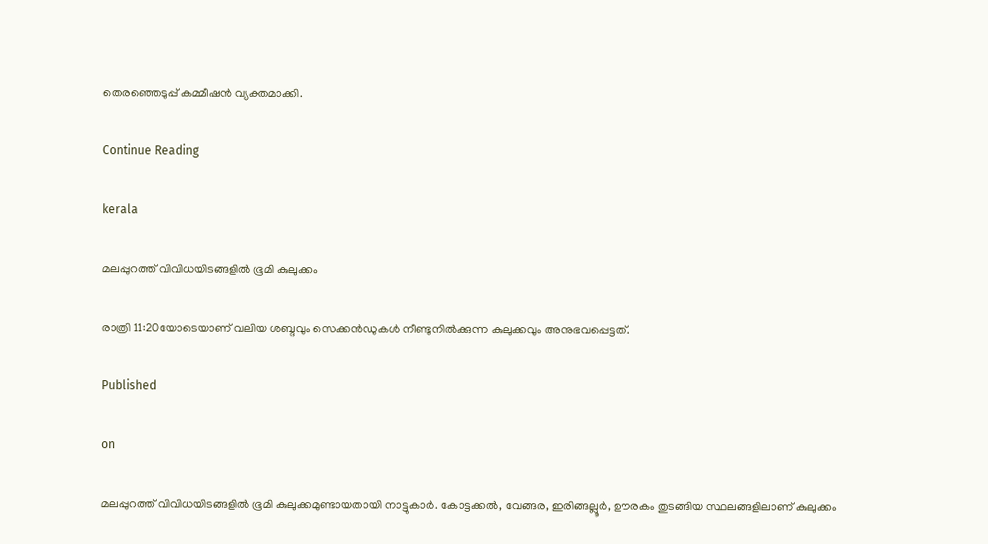തെരഞ്ഞെടുപ്പ് കമ്മീഷന്‍ വ്യക്തമാക്കി.

Continue Reading

kerala

മലപ്പുറത്ത് വിവിധയിടങ്ങളില്‍ ഭൂമി കുലുക്കം

രാത്രി 11:20യോടെയാണ് വലിയ ശബ്ദവും സെക്കന്‍ഡുകള്‍ നീണ്ടുനില്‍ക്കുന്ന കുലുക്കവും അനുഭവപ്പെട്ടത്.

Published

on

മലപ്പുറത്ത് വിവിധയിടങ്ങളില്‍ ഭൂമി കുലുക്കമുണ്ടായതായി നാട്ടുകാര്‍. കോട്ടക്കല്‍, വേങ്ങര, ഇരിങ്ങല്ലൂര്‍, ഊരകം തുടങ്ങിയ സ്ഥലങ്ങളിലാണ് കുലുക്കം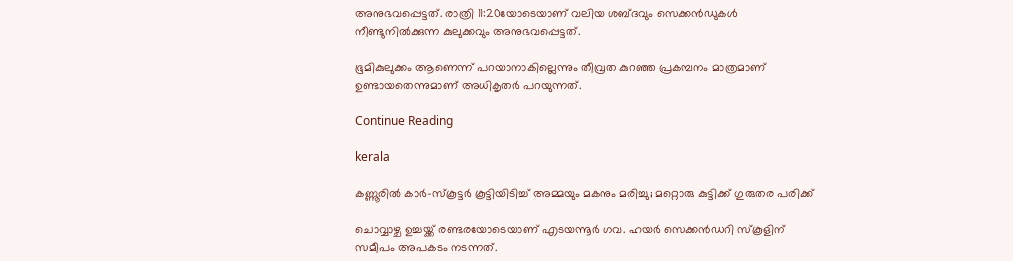അനുഭവപ്പെട്ടത്. രാത്രി 11:20യോടെയാണ് വലിയ ശബ്ദവും സെക്കന്‍ഡുകള്‍ നീണ്ടുനില്‍ക്കുന്ന കുലുക്കവും അനുഭവപ്പെട്ടത്.

ഭൂമികുലുക്കം ആണെന്ന് പറയാനാകില്ലെന്നും തീവ്രത കുറഞ്ഞ പ്രകമ്പനം മാത്രമാണ് ഉണ്ടായതെന്നുമാണ് അധികൃതര്‍ പറയുന്നത്.

Continue Reading

kerala

കണ്ണൂരിൽ കാർ–സ്കൂട്ടർ കൂട്ടിയിടിച്ച് അമ്മയും മകനും മരിച്ചു; മറ്റൊരു കുട്ടിക്ക് ഗുരുതര പരിക്ക്

ചൊവ്വാഴ്ച ഉച്ചയ്ക്ക് രണ്ടരയോടെയാണ് എടയന്നൂർ ഗവ. ഹയർ സെക്കൻഡറി സ്കൂളിന് സമീപം അപകടം നടന്നത്.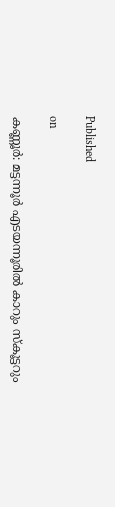Published

on

കണ്ണൂർ: മട്ടന്നൂർ എടയന്നൂരിൽ കാറും സ്കൂട്ടറും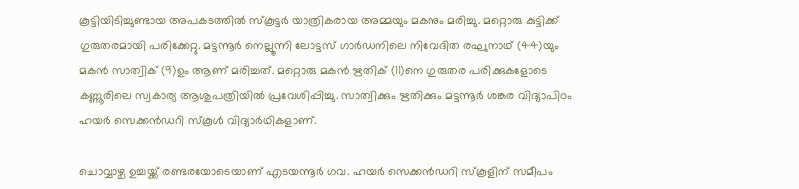കൂട്ടിയിടിച്ചുണ്ടായ അപകടത്തിൽ സ്കൂട്ടർ യാത്രികരായ അമ്മയും മകനും മരിച്ചു. മറ്റൊരു കുട്ടിക്ക് ഗുരുതരമായി പരിക്കേറ്റു. മട്ടന്നൂർ നെല്ലൂന്നി ലോട്ടസ് ഗാർഡനിലെ നിവേദിത രഘുനാഥ് (44)യും മകൻ സാത്വിക് (9)ഉം ആണ് മരിച്ചത്. മറ്റൊരു മകൻ ഋതിക് (11)നെ ഗുരുതര പരിക്കുകളോടെ കണ്ണൂരിലെ സ്വകാര്യ ആശുപത്രിയിൽ പ്രവേശിപ്പിച്ചു. സാത്വിക്കും ഋതിക്കും മട്ടന്നൂർ ശങ്കര വിദ്യാപിഠം ഹയർ സെക്കൻഡറി സ്കൂൾ വിദ്യാർഥികളാണ്.

ചൊവ്വാഴ്ച ഉച്ചയ്ക്ക് രണ്ടരയോടെയാണ് എടയന്നൂർ ഗവ. ഹയർ സെക്കൻഡറി സ്കൂളിന് സമീപം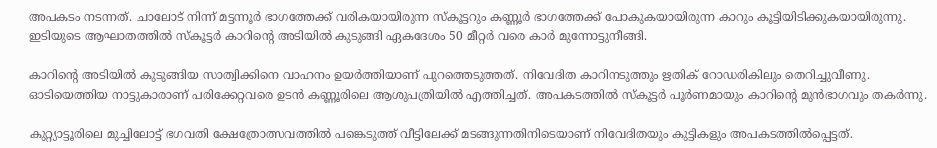അപകടം നടന്നത്. ചാലോട് നിന്ന് മട്ടന്നൂർ ഭാഗത്തേക്ക് വരികയായിരുന്ന സ്കൂട്ടറും കണ്ണൂർ ഭാഗത്തേക്ക് പോകുകയായിരുന്ന കാറും കൂട്ടിയിടിക്കുകയായിരുന്നു. ഇടിയുടെ ആഘാതത്തിൽ സ്കൂട്ടർ കാറിന്റെ അടിയിൽ കുടുങ്ങി ഏകദേശം 50 മീറ്റർ വരെ കാർ മുന്നോട്ടുനീങ്ങി.

കാറിന്റെ അടിയിൽ കുടുങ്ങിയ സാത്വിക്കിനെ വാഹനം ഉയർത്തിയാണ് പുറത്തെടുത്തത്. നിവേദിത കാറിനടുത്തും ഋതിക് റോഡരികിലും തെറിച്ചുവീണു. ഓടിയെത്തിയ നാട്ടുകാരാണ് പരിക്കേറ്റവരെ ഉടൻ കണ്ണൂരിലെ ആശുപത്രിയിൽ എത്തിച്ചത്. അപകടത്തിൽ സ്കൂട്ടർ പൂർണമായും കാറിന്റെ മുൻഭാഗവും തകർന്നു.

കുറ്റ്യാട്ടൂരിലെ മുച്ചിലോട്ട് ഭഗവതി ക്ഷേത്രോത്സവത്തിൽ പങ്കെടുത്ത് വീട്ടിലേക്ക് മടങ്ങുന്നതിനിടെയാണ് നിവേദിതയും കുട്ടികളും അപകടത്തിൽപ്പെട്ടത്.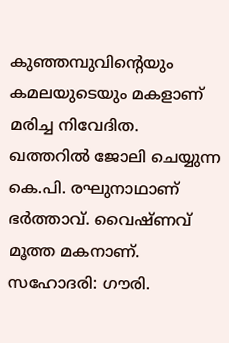കുഞ്ഞമ്പുവിന്റെയും കമലയുടെയും മകളാണ് മരിച്ച നിവേദിത. ഖത്തറിൽ ജോലി ചെയ്യുന്ന കെ.പി. രഘുനാഥാണ് ഭർത്താവ്. വൈഷ്ണവ് മൂത്ത മകനാണ്. സഹോദരി: ഗൗരി.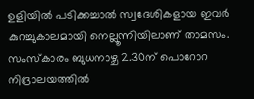ഉളിയിൽ പടിക്കച്ചാൽ സ്വദേശികളായ ഇവർ കുറച്ചുകാലമായി നെല്ലൂന്നിയിലാണ് താമസം. സംസ്‌കാരം ബുധനാഴ്ച 2.30ന് പൊറോറ നിദ്രാലയത്തിൽ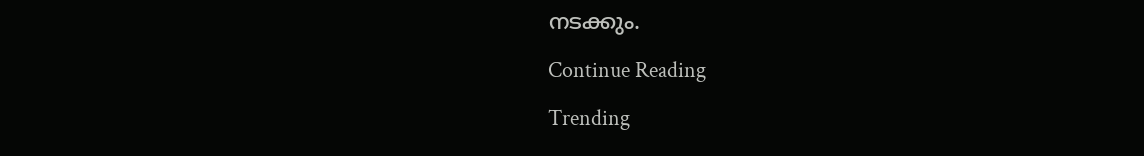നടക്കും.

Continue Reading

Trending